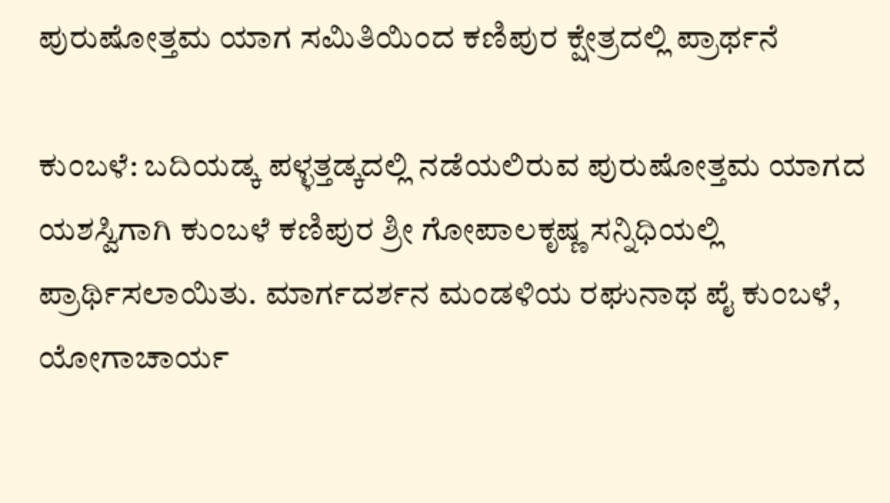ಪುರುಷೋತ್ತಮ ಯಾಗ ಸಮಿತಿಯಿಂದ ಕಣಿಪುರ ಕ್ಷೇತ್ರದಲ್ಲಿ ಪ್ರಾರ್ಥನೆ

ಕುಂಬಳೆ: ಬದಿಯಡ್ಕ ಪಳ್ಳತ್ತಡ್ಕದಲ್ಲಿ ನಡೆಯಲಿರುವ ಪುರುಷೋತ್ತಮ ಯಾಗದ ಯಶಸ್ವಿಗಾಗಿ ಕುಂಬಳೆ ಕಣಿಪುರ ಶ್ರೀ ಗೋಪಾಲಕೃಷ್ಣ ಸನ್ನಿಧಿಯಲ್ಲಿ ಪ್ರಾರ್ಥಿಸಲಾಯಿತು. ಮಾರ್ಗದರ್ಶನ ಮಂಡಳಿಯ ರಘುನಾಥ ಪೈ ಕುಂಬಳೆ, ಯೋಗಾಚಾರ್ಯ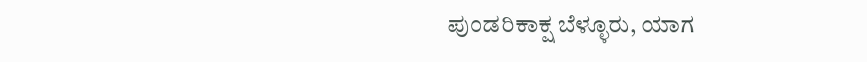ಪುಂಡರಿಕಾಕ್ಷ ಬೆಳ್ಳೂರು, ಯಾಗ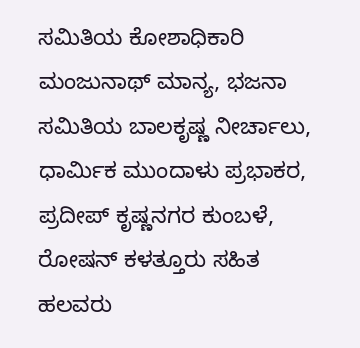ಸಮಿತಿಯ ಕೋಶಾಧಿಕಾರಿ ಮಂಜುನಾಥ್ ಮಾನ್ಯ, ಭಜನಾ ಸಮಿತಿಯ ಬಾಲಕೃಷ್ಣ ನೀರ್ಚಾಲು, ಧಾರ್ಮಿಕ ಮುಂದಾಳು ಪ್ರಭಾಕರ, ಪ್ರದೀಪ್ ಕೃಷ್ಣನಗರ ಕುಂಬಳೆ, ರೋಷನ್ ಕಳತ್ತೂರು ಸಹಿತ ಹಲವರು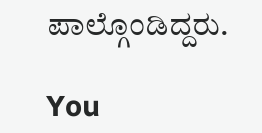ಪಾಲ್ಗೊಂಡಿದ್ದರು.

You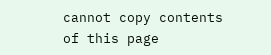cannot copy contents of this page